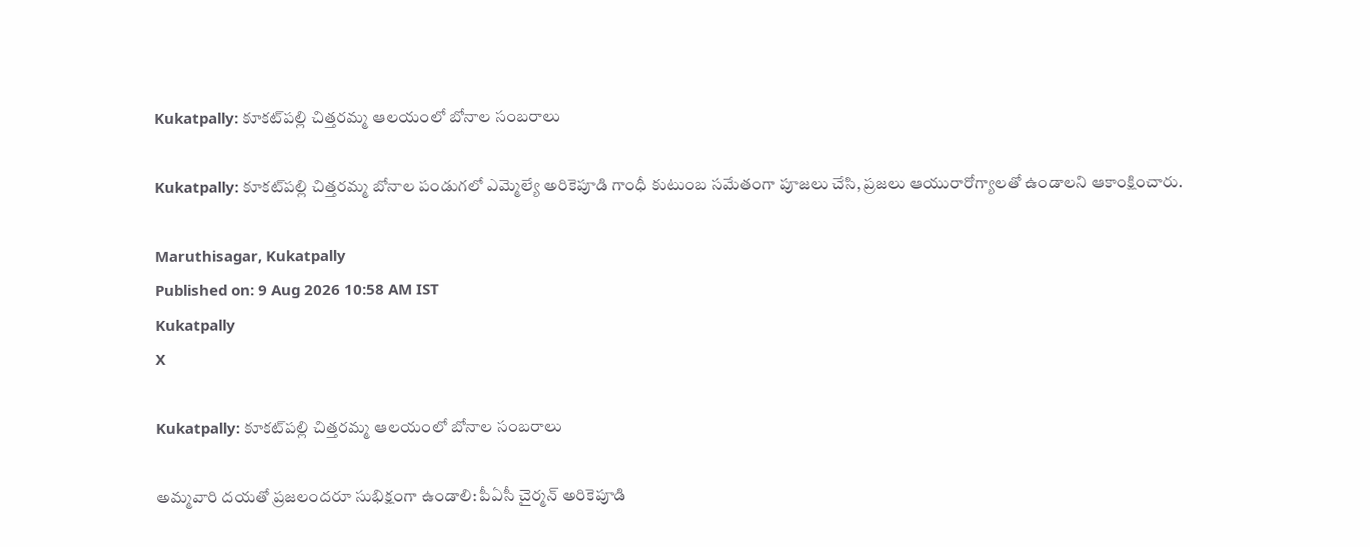Kukatpally: కూకట్‌పల్లి చిత్తరమ్మ ఆలయంలో బోనాల సంబరాలు

Kukatpally: కూకట్‌పల్లి చిత్తరమ్మ బోనాల పండుగలో ఎమ్మెల్యే అరికెపూడి గాంధీ కుటుంబ సమేతంగా పూజలు చేసి, ప్రజలు ఆయురారోగ్యాలతో ఉండాలని ఆకాంక్షించారు.

Maruthisagar, Kukatpally
Published on: 9 Aug 2026 10:58 AM IST
Kukatpally
X

Kukatpally: కూకట్‌పల్లి చిత్తరమ్మ ఆలయంలో బోనాల సంబరాలు

అమ్మవారి దయతో ప్రజలందరూ సుభిక్షంగా ఉండాలి: పీఏసీ చైర్మన్ అరికెపూడి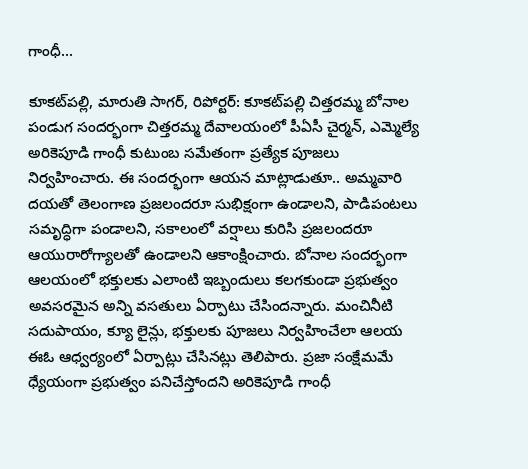గాంధీ...

కూకట్‌పల్లి, మారుతి సాగర్, రిపోర్టర్: కూకట్‌పల్లి చిత్తరమ్మ బోనాల పండుగ సందర్భంగా చిత్తరమ్మ దేవాలయంలో పీఏసీ చైర్మన్, ఎమ్మెల్యే అరికెపూడి గాంధీ కుటుంబ సమేతంగా ప్రత్యేక పూజలు నిర్వహించారు. ఈ సందర్భంగా ఆయన మాట్లాడుతూ.. అమ్మవారి దయతో తెలంగాణ ప్రజలందరూ సుభిక్షంగా ఉండాలని, పాడిపంటలు సమృద్ధిగా పండాలని, సకాలంలో వర్షాలు కురిసి ప్రజలందరూ ఆయురారోగ్యాలతో ఉండాలని ఆకాంక్షించారు. బోనాల సందర్భంగా ఆలయంలో భక్తులకు ఎలాంటి ఇబ్బందులు కలగకుండా ప్రభుత్వం అవసరమైన అన్ని వసతులు ఏర్పాటు చేసిందన్నారు. మంచినీటి సదుపాయం, క్యూ లైన్లు, భక్తులకు పూజలు నిర్వహించేలా ఆలయ ఈఓ ఆధ్వర్యంలో ఏర్పాట్లు చేసినట్లు తెలిపారు. ప్రజా సంక్షేమమే ధ్యేయంగా ప్రభుత్వం పనిచేస్తోందని అరికెపూడి గాంధీ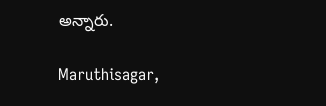అన్నారు.

Maruthisagar,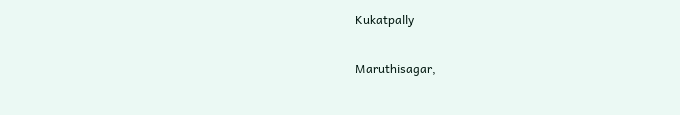Kukatpally

Maruthisagar,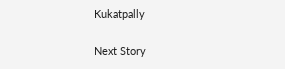Kukatpally

Next Story